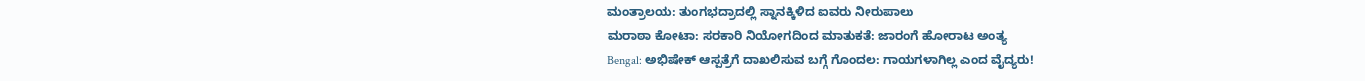ಮಂತ್ರಾಲಯ: ತುಂಗಭದ್ರಾದಲ್ಲಿ ಸ್ನಾನಕ್ಕಿಳಿದ ಐವರು ನೀರುಪಾಲು
ಮರಾಠಾ ಕೋಟಾ: ಸರಕಾರಿ ನಿಯೋಗದಿಂದ ಮಾತುಕತೆ: ಜಾರಂಗೆ ಹೋರಾಟ ಅಂತ್ಯ
Bengal: ಅಭಿಷೇಕ್ ಆಸ್ಪತ್ರೆಗೆ ದಾಖಲಿಸುವ ಬಗ್ಗೆ ಗೊಂದಲ: ಗಾಯಗಳಾಗಿಲ್ಲ ಎಂದ ವೈದ್ಯರು!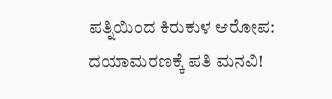ಪತ್ನಿಯಿಂದ ಕಿರುಕುಳ ಆರೋಪ: ದಯಾಮರಣಕ್ಕೆ ಪತಿ ಮನವಿ!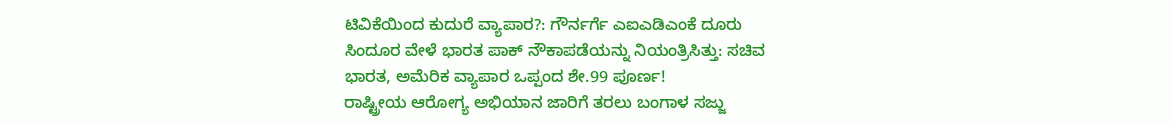ಟಿವಿಕೆಯಿಂದ ಕುದುರೆ ವ್ಯಾಪಾರ?: ಗೌರ್ನರ್ಗೆ ಎಐಎಡಿಎಂಕೆ ದೂರು
ಸಿಂದೂರ ವೇಳೆ ಭಾರತ ಪಾಕ್ ನೌಕಾಪಡೆಯನ್ನು ನಿಯಂತ್ರಿಸಿತ್ತು: ಸಚಿವ
ಭಾರತ, ಅಮೆರಿಕ ವ್ಯಾಪಾರ ಒಪ್ಪಂದ ಶೇ.99 ಪೂರ್ಣ!
ರಾಷ್ಟ್ರೀಯ ಆರೋಗ್ಯ ಅಭಿಯಾನ ಜಾರಿಗೆ ತರಲು ಬಂಗಾಳ ಸಜ್ಜು